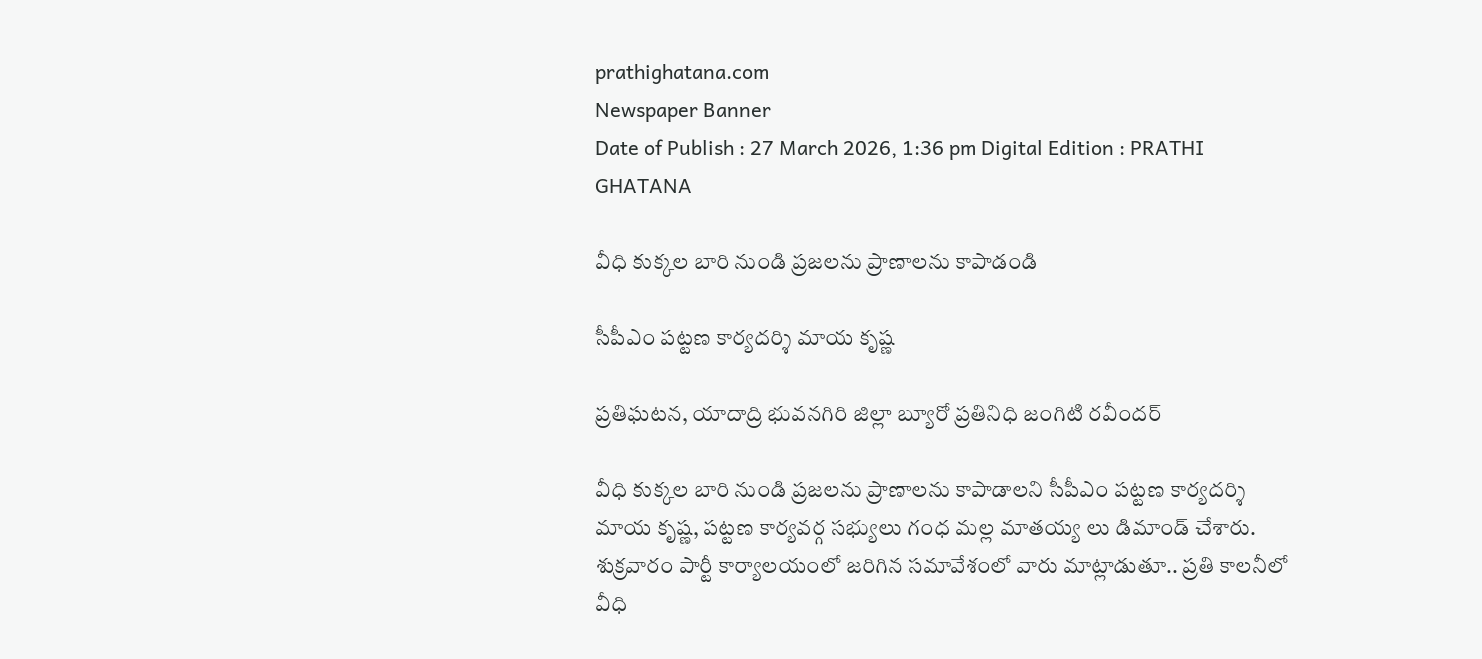prathighatana.com
Newspaper Banner
Date of Publish : 27 March 2026, 1:36 pm Digital Edition : PRATHI GHATANA

వీధి కుక్కల బారి నుండి ప్రజలను ప్రాణాలను కాపాడండి

సీపీఎం పట్టణ కార్యదర్శి మాయ కృష్ణ

ప్రతిఘటన, యాదాద్రి భువనగిరి జిల్లా బ్యూరో ప్రతినిధి జంగిటి రవీందర్

వీధి కుక్కల బారి నుండి ప్రజలను ప్రాణాలను కాపాడాలని సీపీఎం పట్టణ కార్యదర్శి మాయ కృష్ణ, పట్టణ కార్యవర్గ సభ్యులు గంధ మల్ల మాతయ్య లు డిమాండ్ చేశారు. శుక్రవారం పార్టీ కార్యాలయంలో జరిగిన సమావేశంలో వారు మాట్లాడుతూ.. ప్రతి కాలనీలో వీధి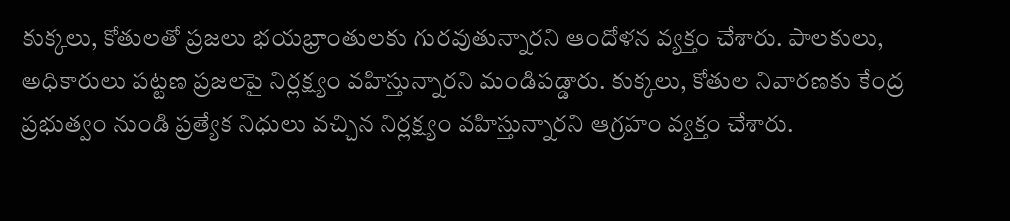కుక్కలు, కోతులతో ప్రజలు భయభ్రాంతులకు గురవుతున్నారని ఆందోళన వ్యక్తం చేశారు. పాలకులు, అధికారులు పట్టణ ప్రజలపై నిర్లక్ష్యం వహిస్తున్నారని మండిపడ్డారు. కుక్కలు, కోతుల నివారణకు కేంద్ర ప్రభుత్వం నుండి ప్రత్యేక నిధులు వచ్చిన నిర్లక్ష్యం వహిస్తున్నారని ఆగ్రహం వ్యక్తం చేశారు.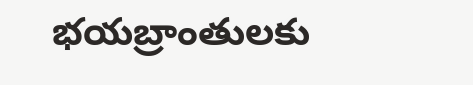భయబ్రాంతులకు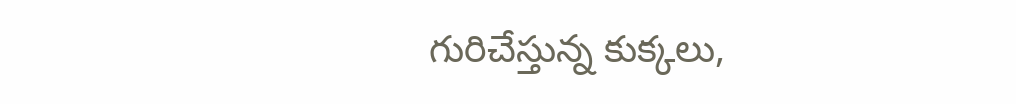గురిచేస్తున్న కుక్కలు,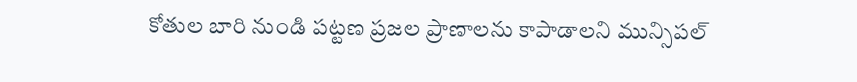కోతుల బారి నుండి పట్టణ ప్రజల ప్రాణాలను కాపాడాలని మున్సిపల్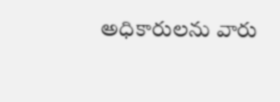అధికారులను వారు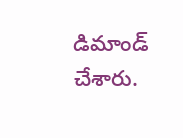డిమాండ్ చేశారు.